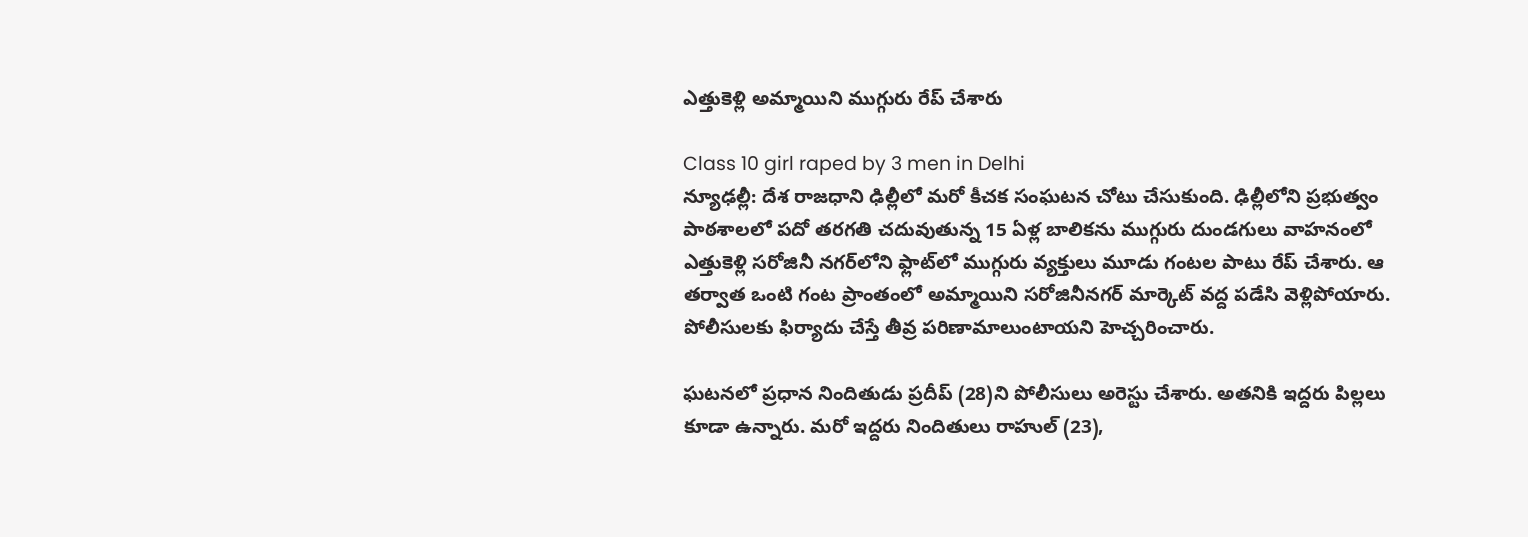ఎత్తుకెళ్లి అమ్మాయిని ముగ్గురు రేప్ చేశారు

Class 10 girl raped by 3 men in Delhi
న్యూఢల్లీ: దేశ రాజధాని ఢిల్లీలో మరో కీచక సంఘటన చోటు చేసుకుంది. ఢిల్లీలోని ప్రభుత్వం పాఠశాలలో పదో తరగతి చదువుతున్న 15 ఏళ్ల బాలికను ముగ్గురు దుండగులు వాహనంలో ఎత్తుకెళ్లి సరోజినీ నగర్‌లోని ఫ్లాట్‌లో ముగ్గురు వ్యక్తులు మూడు గంటల పాటు రేప్ చేశారు. ఆ తర్వాత ఒంటి గంట ప్రాంతంలో అమ్మాయిని సరోజినీనగర్‌ మార్కెట్ వద్ద పడేసి వెళ్లిపోయారు. పోలీసులకు ఫిర్యాదు చేస్తే తీవ్ర పరిణామాలుంటాయని హెచ్చరించారు.

ఘటనలో ప్రధాన నిందితుడు ప్రదీప్ (28)ని పోలీసులు అరెస్టు చేశారు. అతనికి ఇద్దరు పిల్లలు కూడా ఉన్నారు. మరో ఇద్దరు నిందితులు రాహుల్ (23),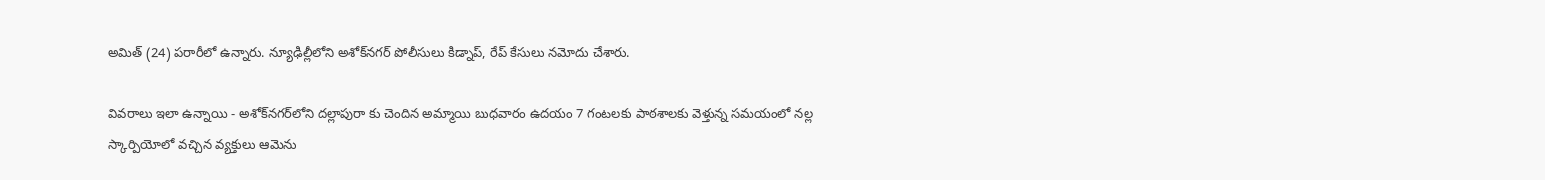అమిత్ (24) పరారీలో ఉన్నారు. న్యూఢిల్లీలోని అశోక్‌నగర్ పోలీసులు కిడ్నాప్, రేప్ కేసులు నమోదు చేశారు.

వివరాలు ఇలా ఉన్నాయి - అశోక్‌నగర్‌లోని దల్లాపురా కు చెందిన అమ్మాయి బుధవారం ఉదయం 7 గంటలకు పాఠశాలకు వెళ్తున్న సమయంలో నల్ల స్కార్పియోలో వచ్చిన వ్యక్తులు ఆమెను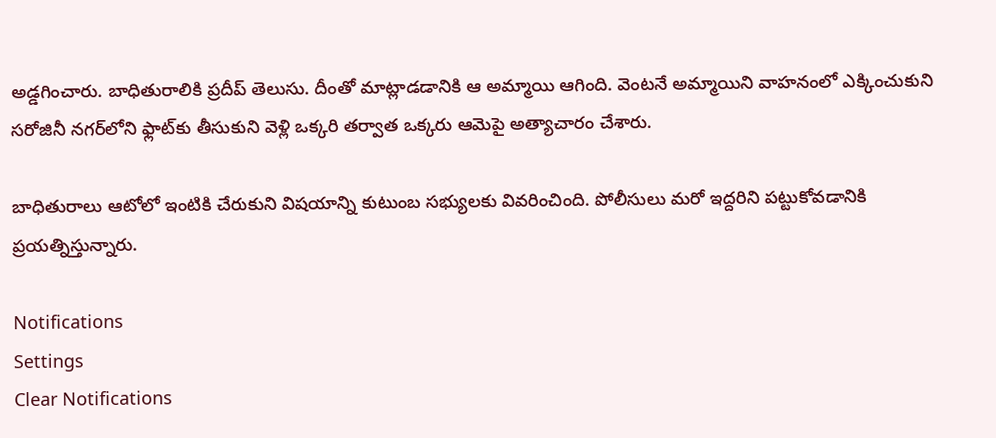అడ్డగించారు. బాధితురాలికి ప్రదీప్ తెలుసు. దీంతో మాట్లాడడానికి ఆ అమ్మాయి ఆగింది. వెంటనే అమ్మాయిని వాహనంలో ఎక్కించుకుని సరోజినీ నగర్‌లోని ఫ్లాట్‌కు తీసుకుని వెళ్లి ఒక్కరి తర్వాత ఒక్కరు ఆమెపై అత్యాచారం చేశారు.

బాధితురాలు ఆటోలో ఇంటికి చేరుకుని విషయాన్ని కుటుంబ సభ్యులకు వివరించింది. పోలీసులు మరో ఇద్దరిని పట్టుకోవడానికి ప్రయత్నిస్తున్నారు.

Notifications
Settings
Clear Notifications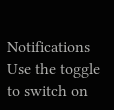Notifications
Use the toggle to switch on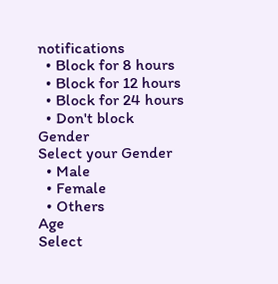notifications
  • Block for 8 hours
  • Block for 12 hours
  • Block for 24 hours
  • Don't block
Gender
Select your Gender
  • Male
  • Female
  • Others
Age
Select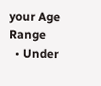your Age Range
  • Under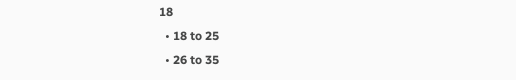18
  • 18 to 25
  • 26 to 35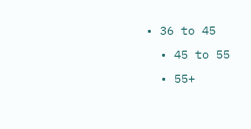• 36 to 45
  • 45 to 55
  • 55+